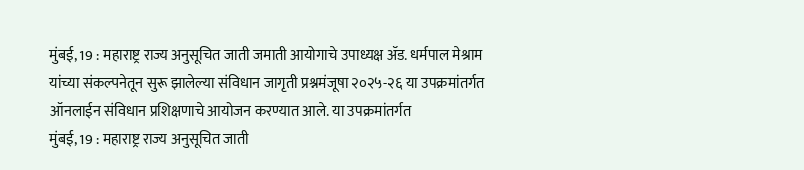मुंबई, 19 : महाराष्ट्र राज्य अनुसूचित जाती जमाती आयोगाचे उपाध्यक्ष ॲड. धर्मपाल मेश्राम यांच्या संकल्पनेतून सुरू झालेल्या संविधान जागृती प्रश्नमंजूषा २०२५-२६ या उपक्रमांतर्गत ऑनलाईन संविधान प्रशिक्षणाचे आयोजन करण्यात आले. या उपक्रमांतर्गत
मुंबई, 19 : महाराष्ट्र राज्य अनुसूचित जाती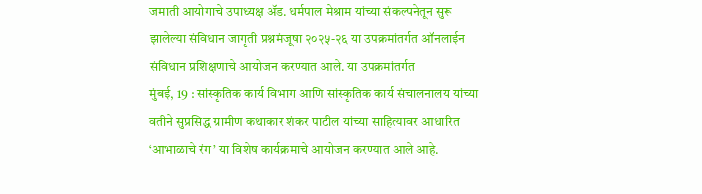जमाती आयोगाचे उपाध्यक्ष ॲड. धर्मपाल मेश्राम यांच्या संकल्पनेतून सुरू झालेल्या संविधान जागृती प्रश्नमंजूषा २०२५-२६ या उपक्रमांतर्गत ऑनलाईन संविधान प्रशिक्षणाचे आयोजन करण्यात आले. या उपक्रमांतर्गत
मुंबई, 19 : सांस्कृतिक कार्य विभाग आणि सांस्कृतिक कार्य संचालनालय यांच्या वतीने सुप्रसिद्ध ग्रामीण कथाकार शंकर पाटील यांच्या साहित्यावर आधारित ‘आभाळाचे रंग’ या विशेष कार्यक्रमाचे आयोजन करण्यात आले आहे.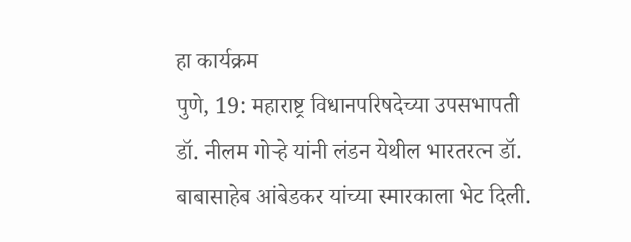हा कार्यक्रम
पुणे, 19: महाराष्ट्र विधानपरिषदेच्या उपसभापती डॉ. नीलम गोऱ्हे यांनी लंडन येथील भारतरत्न डॉ. बाबासाहेब आंबेडकर यांच्या स्मारकाला भेट दिली.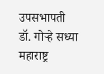उपसभापती डॉ. गोऱ्हे सध्या महाराष्ट्र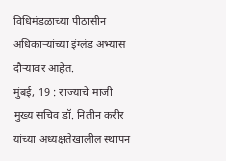विधिमंडळाच्या पीठासीन अधिकाऱ्यांच्या इंग्लंड अभ्यास दौऱ्यावर आहेत.
मुंबई, 19 : राज्याचे माजी मुख्य सचिव डॉ. नितीन करीर यांच्या अध्यक्षतेखालील स्थापन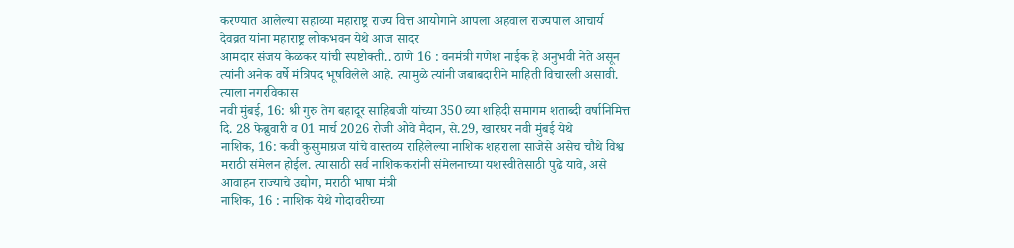करण्यात आलेल्या सहाव्या महाराष्ट्र राज्य वित्त आयोगाने आपला अहवाल राज्यपाल आचार्य देवव्रत यांना महाराष्ट्र लोकभवन येथे आज सादर
आमदार संजय केळकर यांची स्पष्टोक्ती.. ठाणे 16 : वनमंत्री गणेश नाईक हे अनुभवी नेते असून त्यांनी अनेक वर्षे मंत्रिपद भूषविलेले आहे. त्यामुळे त्यांनी जबाबदारीने माहिती विचारली असावी. त्याला नगरविकास
नवी मुंबई, 16: श्री गुरु तेग बहादूर साहिबजी यांच्या 350 व्या शहिदी समागम शताब्दी वर्षानिमित्त दि. 28 फेब्रुवारी व 01 मार्च 2026 रोजी ओवे मैदान, से.29, खारघर नवी मुंबई येथे
नाशिक, 16: कवी कुसुमाग्रज यांचे वास्तव्य राहिलेल्या नाशिक शहराला साजेसे असेच चौथे विश्व मराठी संमेलन होईल. त्यासाठी सर्व नाशिककरांनी संमेलनाच्या यशस्वीतेसाठी पुढे यावे, असे आवाहन राज्याचे उद्योग, मराठी भाषा मंत्री
नाशिक, 16 : नाशिक येथे गोदावरीच्या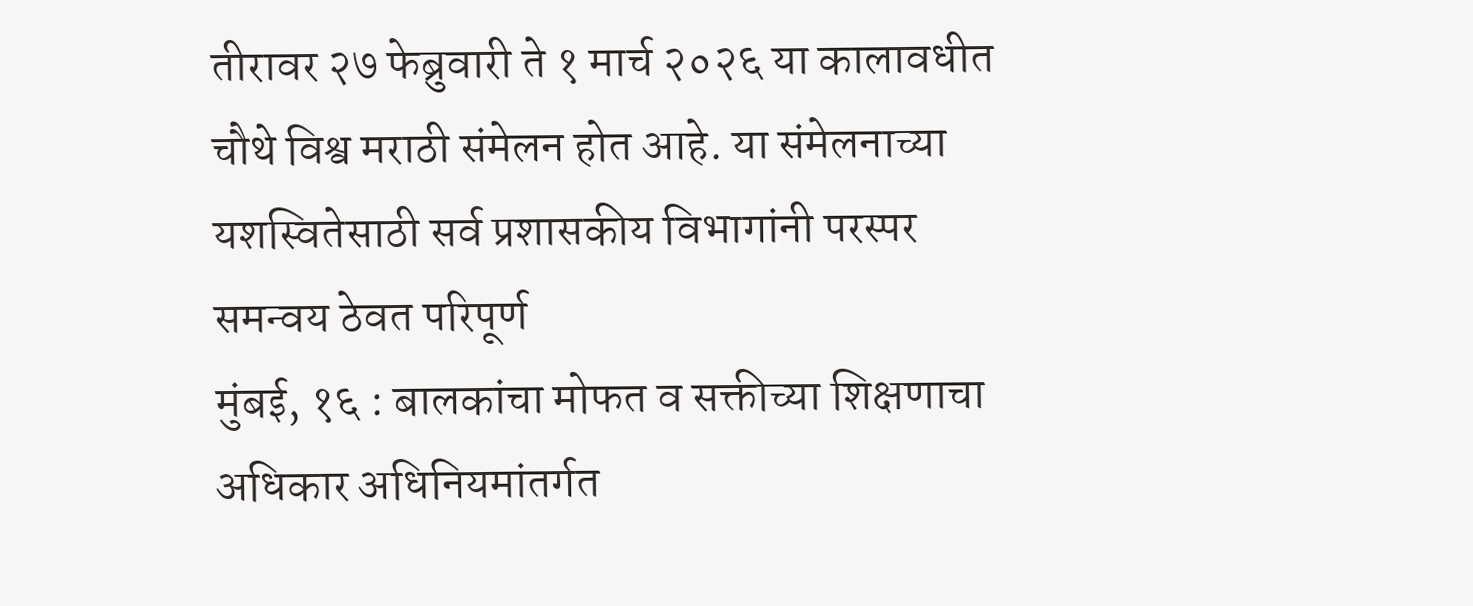तीरावर २७ फेब्रुवारी ते १ मार्च २०२६ या कालावधीत चौथे विश्व मराठी संमेलन होत आहे. या संमेलनाच्या यशस्वितेसाठी सर्व प्रशासकीय विभागांनी परस्पर समन्वय ठेवत परिपूर्ण
मुंबई, १६ : बालकांचा मोफत व सक्तीच्या शिक्षणाचा अधिकार अधिनियमांतर्गत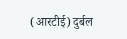(आरटीई) दुर्बल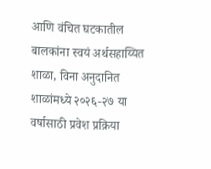आणि वंचित घटकातील बालकांना स्वयं अर्थसहाय्यित शाळा, विना अनुदानित शाळांमध्ये २०२६-२७ या वर्षासाठी प्रवेश प्रक्रिया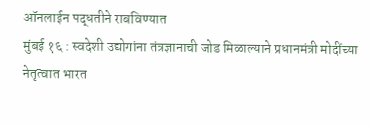ऑनलाईन पद्धतीने राबविण्यात
मुंबई १६ : स्वदेशी उद्योगांना तंत्रज्ञानाची जोड मिळाल्याने प्रधानमंत्री मोदींच्या नेतृत्वात भारत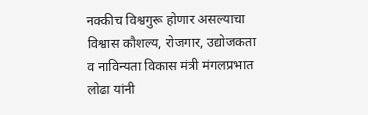नक्कीच विश्वगुरू होणार असल्याचा विश्वास कौशल्य, रोजगार, उद्योजकता व नाविन्यता विकास मंत्री मंगलप्रभात लोढा यांनी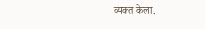व्यक्त केला.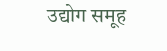उद्योग समूह